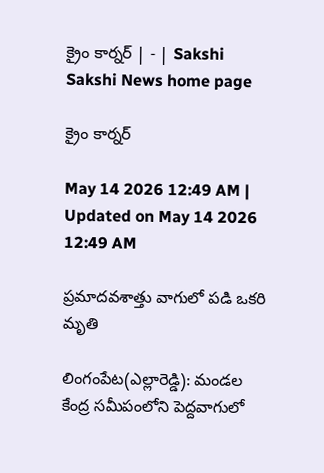క్రైం కార్నర్‌ | - | Sakshi
Sakshi News home page

క్రైం కార్నర్‌

May 14 2026 12:49 AM | Updated on May 14 2026 12:49 AM

ప్రమాదవశాత్తు వాగులో పడి ఒకరి మృతి

లింగంపేట(ఎల్లారెడ్డి): మండల కేంద్ర సమీపంలోని పెద్దవాగులో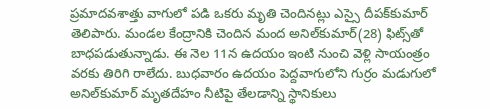ప్రమాదవశాత్తు వాగులో పడి ఒకరు మృతి చెందినట్లు ఎస్సై దీపక్‌కుమార్‌ తెలిపారు. మండల కేంద్రానికి చెందిన మంద అనిల్‌కుమార్‌(28) ఫిట్స్‌తో బాధపడుతున్నాడు. ఈ నెల 11న ఉదయం ఇంటి నుంచి వెళ్లి సాయంత్రం వరకు తిరిగి రాలేదు. బుధవారం ఉదయం పెద్దవాగులోని గుర్రం మడుగులో అనిల్‌కుమార్‌ మృతదేహం నీటిపై తేలడాన్ని స్థానికులు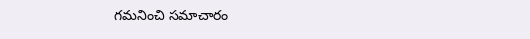గమనించి సమాచారం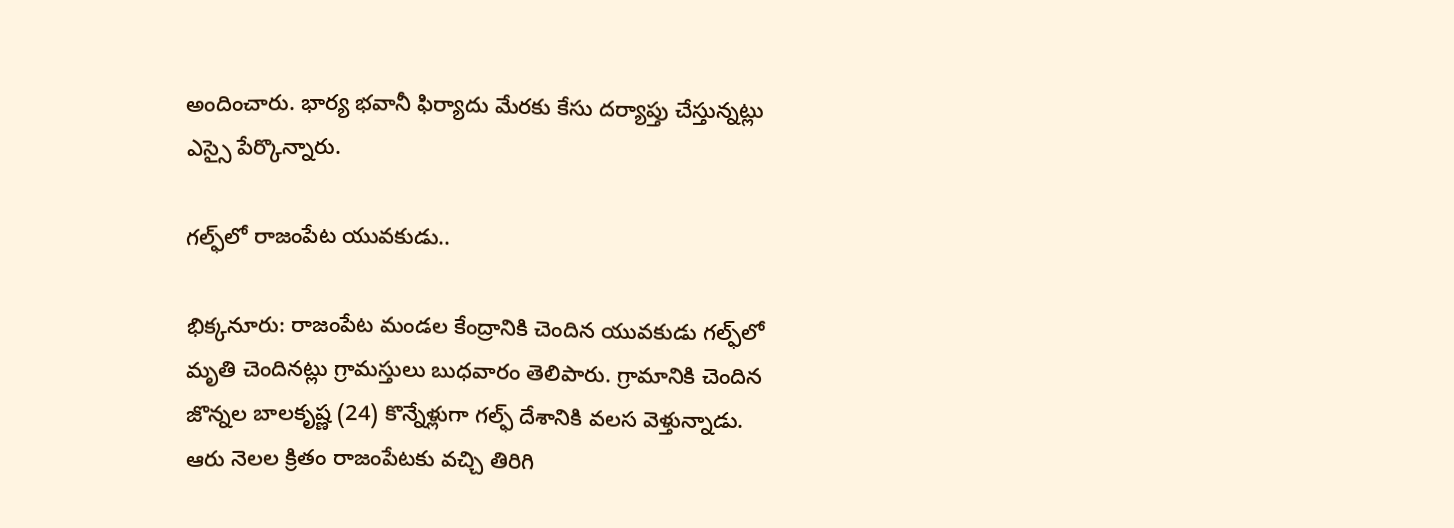అందించారు. భార్య భవానీ ఫిర్యాదు మేరకు కేసు దర్యాప్తు చేస్తున్నట్లు ఎస్సై పేర్కొన్నారు.

గల్ఫ్‌లో రాజంపేట యువకుడు..

భిక్కనూరు: రాజంపేట మండల కేంద్రానికి చెందిన యువకుడు గల్ఫ్‌లో మృతి చెందినట్లు గ్రామస్తులు బుధవారం తెలిపారు. గ్రామానికి చెందిన జొన్నల బాలకృష్ణ (24) కొన్నేళ్లుగా గల్ఫ్‌ దేశానికి వలస వెళ్తున్నాడు. ఆరు నెలల క్రితం రాజంపేటకు వచ్చి తిరిగి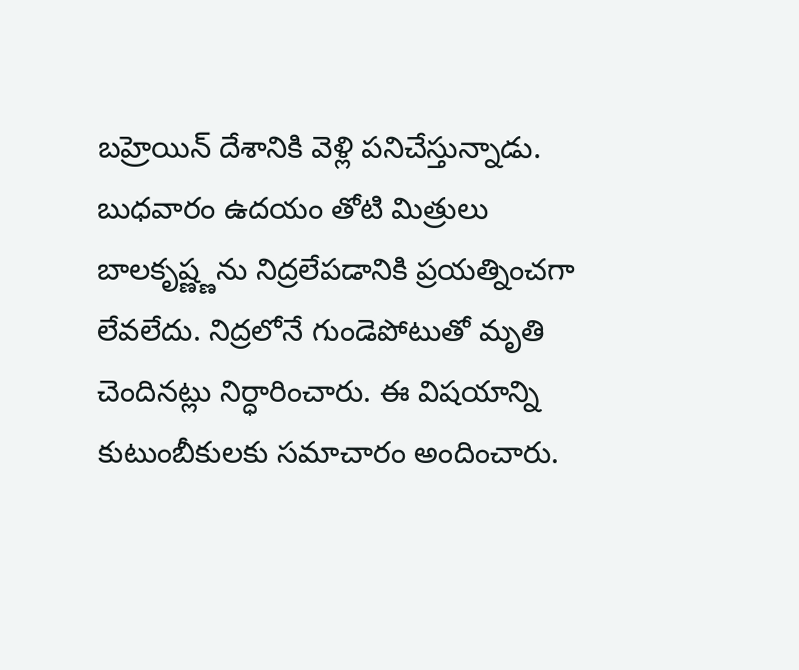బహ్రెయిన్‌ దేశానికి వెళ్లి పనిచేస్తున్నాడు. బుధవారం ఉదయం తోటి మిత్రులు బాలకృష్ణ్ణను నిద్రలేపడానికి ప్రయత్నించగా లేవలేదు. నిద్రలోనే గుండెపోటుతో మృతి చెందినట్లు నిర్ధారించారు. ఈ విషయాన్ని కుటుంబీకులకు సమాచారం అందించారు.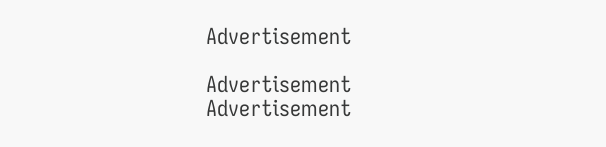Advertisement

Advertisement
Advertisement